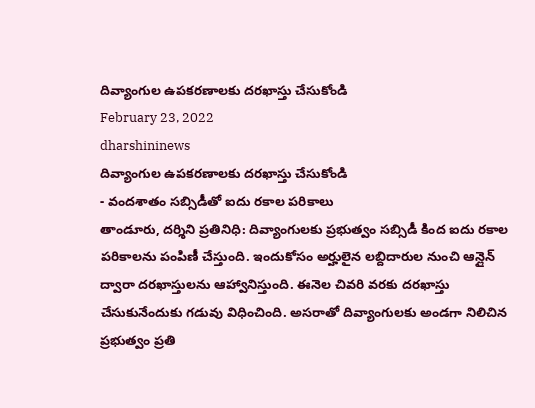దివ్యాంగుల ఉపకరణాలకు దరఖాస్తు చేసుకోండి
February 23, 2022
dharshininews
దివ్యాంగుల ఉపకరణాలకు దరఖాస్తు చేసుకోండి
- వందశాతం సబ్సిడీతో ఐదు రకాల పరికాలు
తాండూరు, దర్శిని ప్రతినిధి: దివ్యాంగులకు ప్రభుత్వం సబ్సిడీ కింద ఐదు రకాల పరికాలను పంపిణీ చేస్తుంది. ఇందుకోసం అర్హులైన లబ్దిదారుల నుంచి ఆన్లైన్ ద్వారా దరఖాస్తులను ఆహ్వానిస్తుంది. ఈనెల చివరి వరకు దరఖాస్తు చేసుకునేందుకు గడువు విధించింది. అసరాతో దివ్యాంగులకు అండగా నిలిచిన ప్రభుత్వం ప్రతి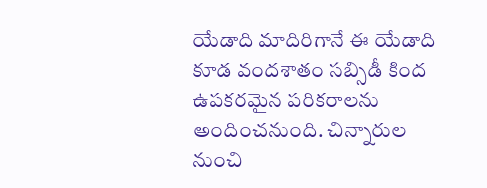యేడాది మాదిరిగానే ఈ యేడాది కూడ వందశాతం సబ్సిడీ కింద ఉపకరమైన పరికరాలను అందించనుంది. చిన్నారుల నుంచి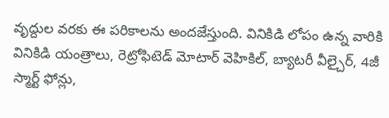వృద్దుల వరకు ఈ పరికాలను అందజేస్తుంది. వినికిడి లోపం ఉన్న వారికి వినికిడి యంత్రాలు, రెట్రోఫిటెడ్ మోటార్ వెహికిల్, బ్యాటరీ వీల్చైర్, 4జీ స్మార్ట్ ఫోన్లు,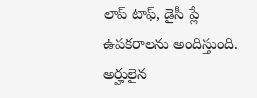లాప్ టాఫ్, డైసీ ప్లే ఉపకరాలను అందిస్తుంది. అర్హులైన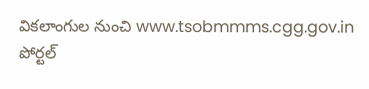వికలాంగుల నుంచి www.tsobmmms.cgg.gov.in పోర్టల్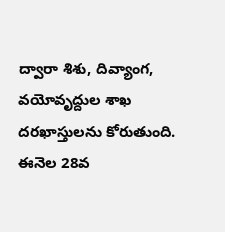ద్వారా శిశు, దివ్యాంగ, వయోవృద్దుల శాఖ దరఖాస్తులను కోరుతుంది. ఈనెల 28వ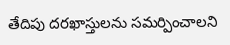తేదిపు దరఖాస్తులను సమర్పించాలని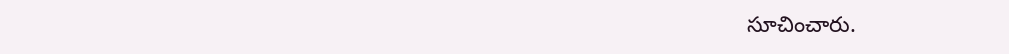సూచించారు.